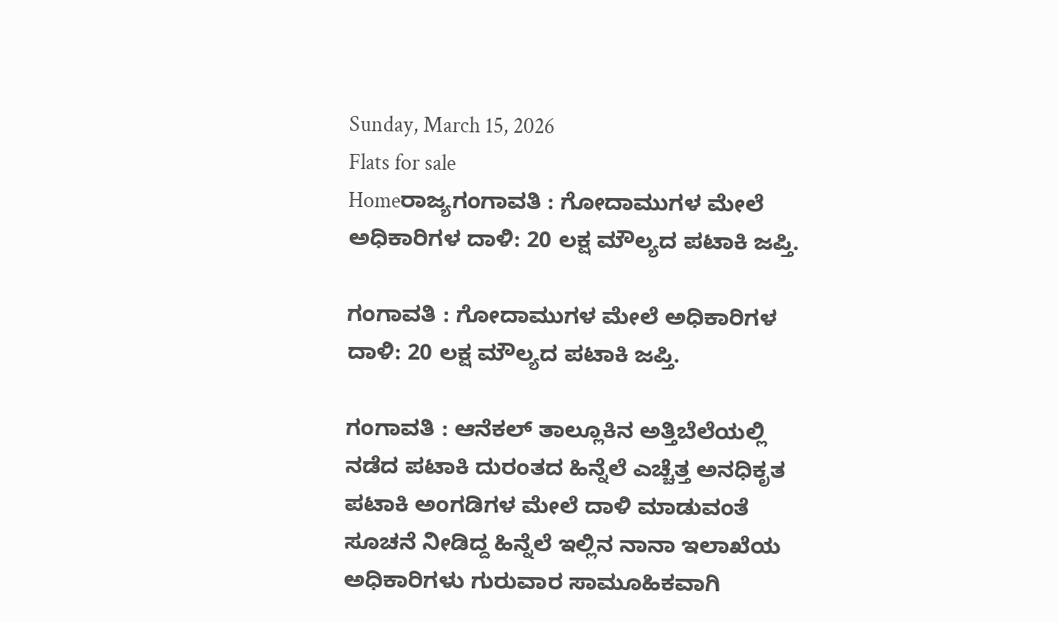Sunday, March 15, 2026
Flats for sale
Homeರಾಜ್ಯಗಂಗಾವತಿ : ಗೋದಾಮುಗಳ ಮೇಲೆ ಅಧಿಕಾರಿಗಳ ದಾಳಿ: 20 ಲಕ್ಷ ಮೌಲ್ಯದ ಪಟಾಕಿ ಜಪ್ತಿ.

ಗಂಗಾವತಿ : ಗೋದಾಮುಗಳ ಮೇಲೆ ಅಧಿಕಾರಿಗಳ ದಾಳಿ: 20 ಲಕ್ಷ ಮೌಲ್ಯದ ಪಟಾಕಿ ಜಪ್ತಿ.

ಗಂಗಾವತಿ : ಆನೆಕಲ್ ತಾಲ್ಲೂಕಿನ ಅತ್ತಿಬೆಲೆಯಲ್ಲಿ ನಡೆದ ಪಟಾಕಿ ದುರಂತದ ಹಿನ್ನೆಲೆ ಎಚ್ಚೆತ್ತ ಅನಧಿಕೃತ ಪಟಾಕಿ ಅಂಗಡಿಗಳ ಮೇಲೆ ದಾಳಿ ಮಾಡುವಂತೆ ಸೂಚನೆ ನೀಡಿದ್ದ ಹಿನ್ನೆಲೆ ಇಲ್ಲಿನ ನಾನಾ ಇಲಾಖೆಯ ಅಧಿಕಾರಿಗಳು ಗುರುವಾರ ಸಾಮೂಹಿಕವಾಗಿ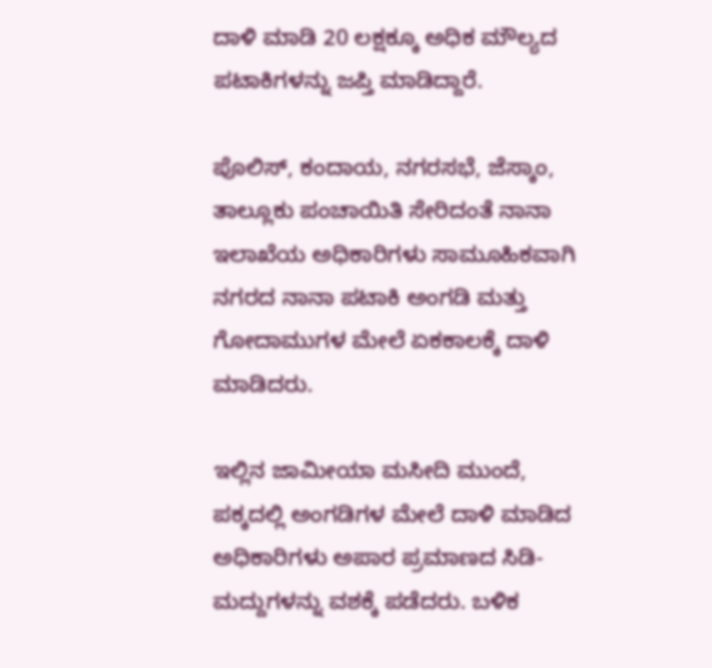ದಾಳಿ ಮಾಡಿ 20 ಲಕ್ಷಕ್ಕೂ ಅಧಿಕ ಮೌಲ್ಯದ ಪಟಾಕಿಗಳನ್ನು ಜಪ್ತಿ ಮಾಡಿದ್ದಾರೆ.

ಪೊಲಿಸ್, ಕಂದಾಯ, ನಗರಸಭೆ, ಜೆಸ್ಕಾಂ, ತಾಲ್ಲೂಕು ಪಂಚಾಯಿತಿ ಸೇರಿದಂತೆ ನಾನಾ ಇಲಾಖೆಯ ಅಧಿಕಾರಿಗಳು ಸಾಮೂಹಿಕವಾಗಿ ನಗರದ ನಾನಾ ಪಟಾಕಿ ಅಂಗಡಿ ಮತ್ತು ಗೋದಾಮುಗಳ ಮೇಲೆ ಏಕಕಾಲಕ್ಕೆ ದಾಳಿ ಮಾಡಿದರು.

ಇಲ್ಲಿನ ಜಾಮೀಯಾ ಮಸೀದಿ ಮುಂದೆ, ಪಕ್ಕದಲ್ಲಿ ಅಂಗಡಿಗಳ ಮೇಲೆ ದಾಳಿ ಮಾಡಿದ ಅಧಿಕಾರಿಗಳು ಅಪಾರ ಪ್ರಮಾಣದ ಸಿಡಿ-ಮದ್ದುಗಳನ್ನು ವಶಕ್ಕೆ ಪಡೆದರು. ಬಳಿಕ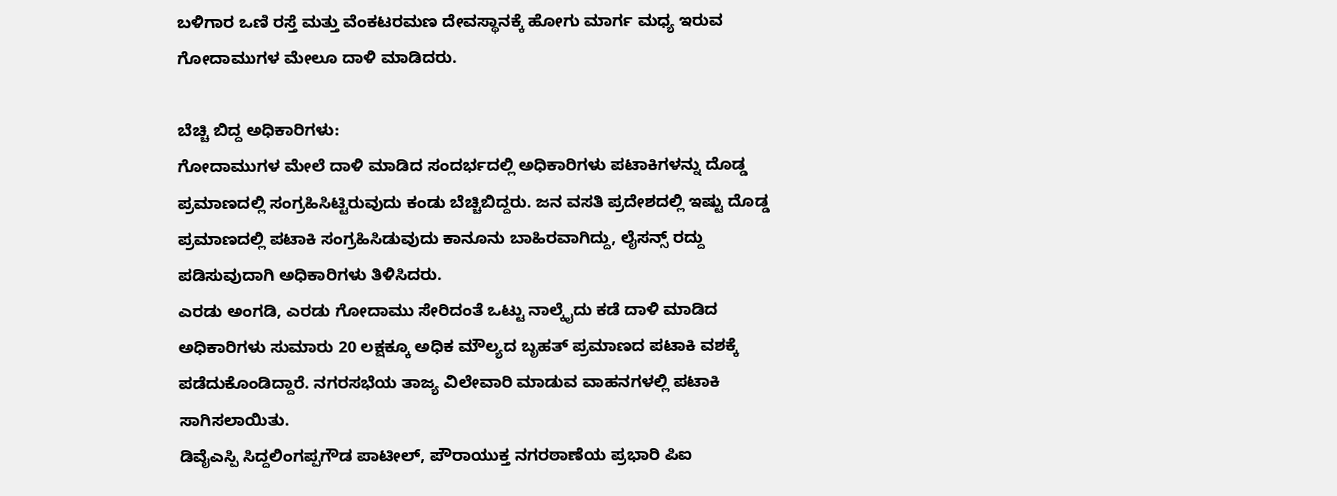ಬಳಿಗಾರ ಒಣಿ ರಸ್ತೆ ಮತ್ತು ವೆಂಕಟರಮಣ ದೇವಸ್ಥಾನಕ್ಕೆ ಹೋಗು ಮಾರ್ಗ ಮಧ್ಯ ಇರುವ ಗೋದಾಮುಗಳ ಮೇಲೂ ದಾಳಿ ಮಾಡಿದರು.

ಬೆಚ್ಚಿ ಬಿದ್ದ ಅಧಿಕಾರಿಗಳು:
ಗೋದಾಮುಗಳ ಮೇಲೆ ದಾಳಿ ಮಾಡಿದ ಸಂದರ್ಭದಲ್ಲಿ ಅಧಿಕಾರಿಗಳು ಪಟಾಕಿಗಳನ್ನು ದೊಡ್ಡ ಪ್ರಮಾಣದಲ್ಲಿ ಸಂಗ್ರಹಿಸಿಟ್ಟಿರುವುದು ಕಂಡು ಬೆಚ್ಚಿಬಿದ್ದರು. ಜನ ವಸತಿ ಪ್ರದೇಶದಲ್ಲಿ ಇಷ್ಟು ದೊಡ್ಡ ಪ್ರಮಾಣದಲ್ಲಿ ಪಟಾಕಿ ಸಂಗ್ರಹಿಸಿಡುವುದು ಕಾನೂನು ಬಾಹಿರವಾಗಿದ್ದು, ಲೈಸನ್ಸ್ ರದ್ದು ಪಡಿಸುವುದಾಗಿ ಅಧಿಕಾರಿಗಳು ತಿಳಿಸಿದರು.
ಎರಡು ಅಂಗಡಿ, ಎರಡು ಗೋದಾಮು ಸೇರಿದಂತೆ ಒಟ್ಟು ನಾಲ್ಕೈದು ಕಡೆ ದಾಳಿ ಮಾಡಿದ ಅಧಿಕಾರಿಗಳು ಸುಮಾರು 20 ಲಕ್ಷಕ್ಕೂ ಅಧಿಕ ಮೌಲ್ಯದ ಬೃಹತ್ ಪ್ರಮಾಣದ ಪಟಾಕಿ ವಶಕ್ಕೆ ಪಡೆದುಕೊಂಡಿದ್ದಾರೆ. ನಗರಸಭೆಯ ತಾಜ್ಯ ವಿಲೇವಾರಿ ಮಾಡುವ ವಾಹನಗಳಲ್ಲಿ ಪಟಾಕಿ ಸಾಗಿಸಲಾಯಿತು.
ಡಿವೈಎಸ್ಪಿ ಸಿದ್ದಲಿಂಗಪ್ಪಗೌಡ ಪಾಟೀಲ್, ಪೌರಾಯುಕ್ತ ನಗರಠಾಣೆಯ ಪ್ರಭಾರಿ ಪಿಐ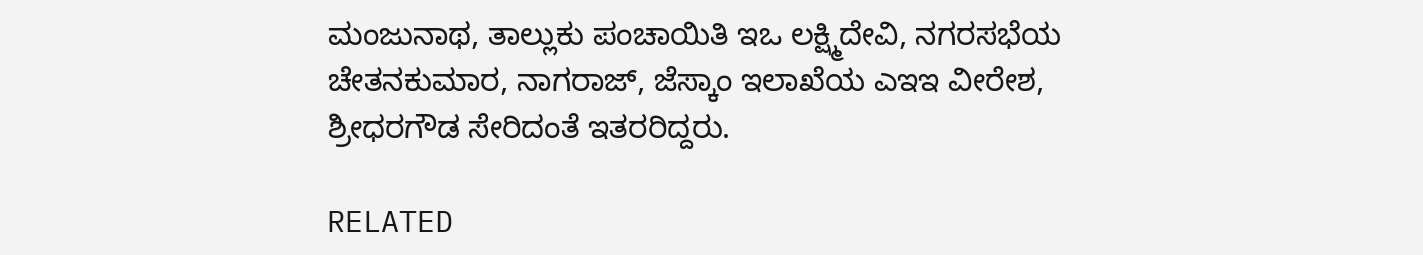ಮಂಜುನಾಥ, ತಾಲ್ಲುಕು ಪಂಚಾಯಿತಿ ಇಒ ಲಕ್ಷ್ಮಿದೇವಿ, ನಗರಸಭೆಯ ಚೇತನಕುಮಾರ, ನಾಗರಾಜ್, ಜೆಸ್ಕಾಂ ಇಲಾಖೆಯ ಎಇಇ ವೀರೇಶ, ಶ್ರೀಧರಗೌಡ ಸೇರಿದಂತೆ ಇತರರಿದ್ದರು.

RELATED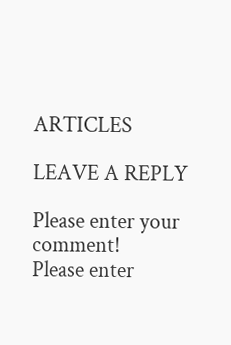ARTICLES

LEAVE A REPLY

Please enter your comment!
Please enter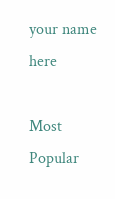your name here

Most Popular